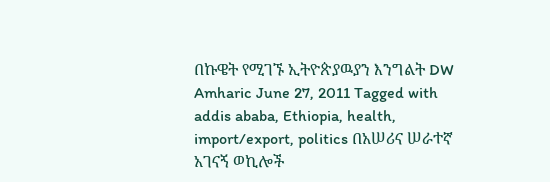በኩዌት የሚገኙ ኢትዮጵያዉያን እንግልት DW Amharic June 27, 2011 Tagged with addis ababa, Ethiopia, health, import/export, politics በአሠሪና ሠራተኛ አገናኝ ወኪሎች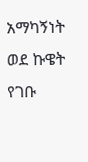አማካኝነት ወደ ኩዌት የገቡ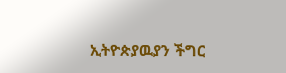ኢትዮጵያዉያን ችግር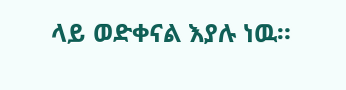ላይ ወድቀናል እያሉ ነዉ።